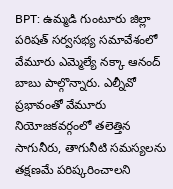BPT: ఉమ్మడి గుంటూరు జిల్లా పరిషత్ సర్వసభ్య సమావేశంలో వేమూరు ఎమ్మెల్యే నక్కా ఆనంద్ బాబు పాల్గొన్నారు. ఎల్నీవో ప్రభావంతో వేమూరు నియోజకవర్గంలో తలెత్తిన సాగునీరు, తాగునీటి సమస్యలను తక్షణమే పరిష్కరించాలని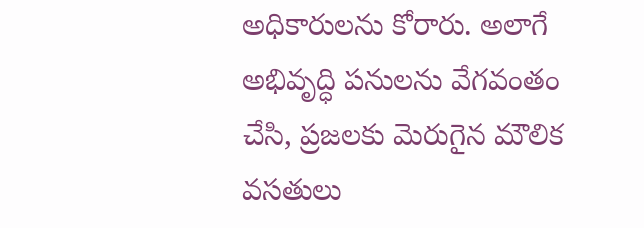అధికారులను కోరారు. అలాగే అభివృద్ధి పనులను వేగవంతం చేసి, ప్రజలకు మెరుగైన మౌలిక వసతులు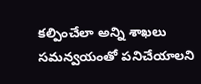కల్పించేలా అన్ని శాఖలు సమన్వయంతో పనిచేయాలని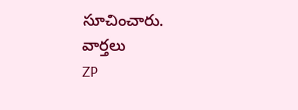సూచించారు.
వార్తలు
ZP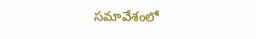సమావేశంలో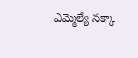ఎమ్మెల్యే నక్కా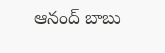ఆనంద్ బాబు